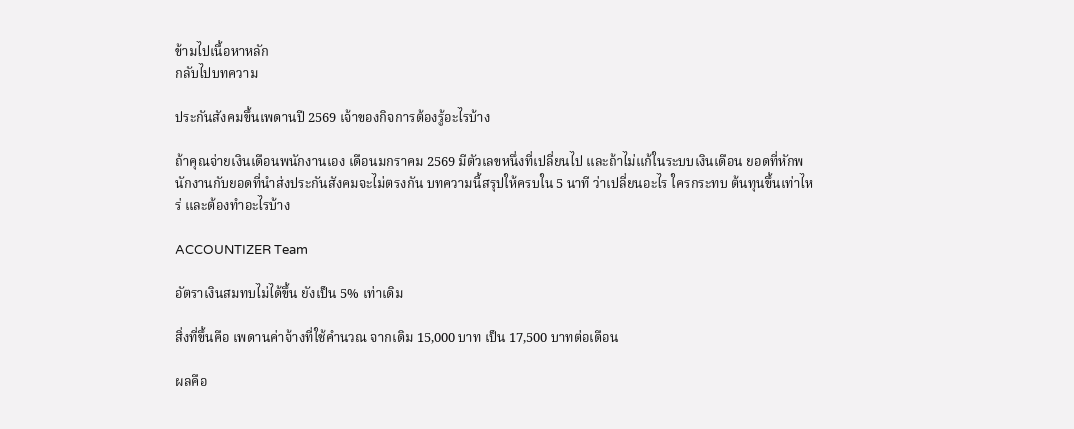ข้ามไปเนื้อหาหลัก
กลับไปบทความ

ประกันสังคมขึ้นเพดานปี 2569 เจ้าของกิจการต้องรู้อะไรบ้าง

ถ้าคุณจ่ายเงินเดือนพนักงานเอง เดือนมกราคม 2569 มีตัวเลขหนึ่งที่เปลี่ยนไป และถ้าไม่แก้ในระบบเงินเดือน ยอดที่หักพนักงานกับยอดที่นำส่งประกันสังคมจะไม่ตรงกัน บทความนี้สรุปให้ครบใน 5 นาที ว่าเปลี่ยนอะไร ใครกระทบ ต้นทุนขึ้นเท่าไหร่ และต้องทำอะไรบ้าง

ACCOUNTIZER Team

อัตราเงินสมทบไม่ได้ขึ้น ยังเป็น 5% เท่าเดิม

สิ่งที่ขึ้นคือ เพดานค่าจ้างที่ใช้คำนวณ จากเดิม 15,000 บาท เป็น 17,500 บาทต่อเดือน

ผลคือ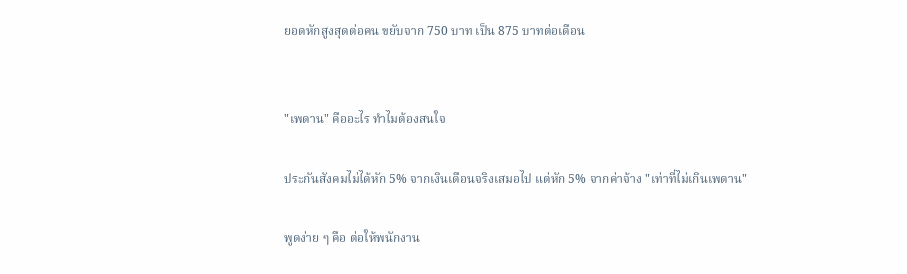ยอดหักสูงสุดต่อคน ขยับจาก 750 บาท เป็น 875 บาทต่อเดือน


"เพดาน" คืออะไร ทำไมต้องสนใจ

ประกันสังคมไม่ได้หัก 5% จากเงินเดือนจริงเสมอไป แต่หัก 5% จากค่าจ้าง "เท่าที่ไม่เกินเพดาน"

พูดง่าย ๆ คือ ต่อให้พนักงาน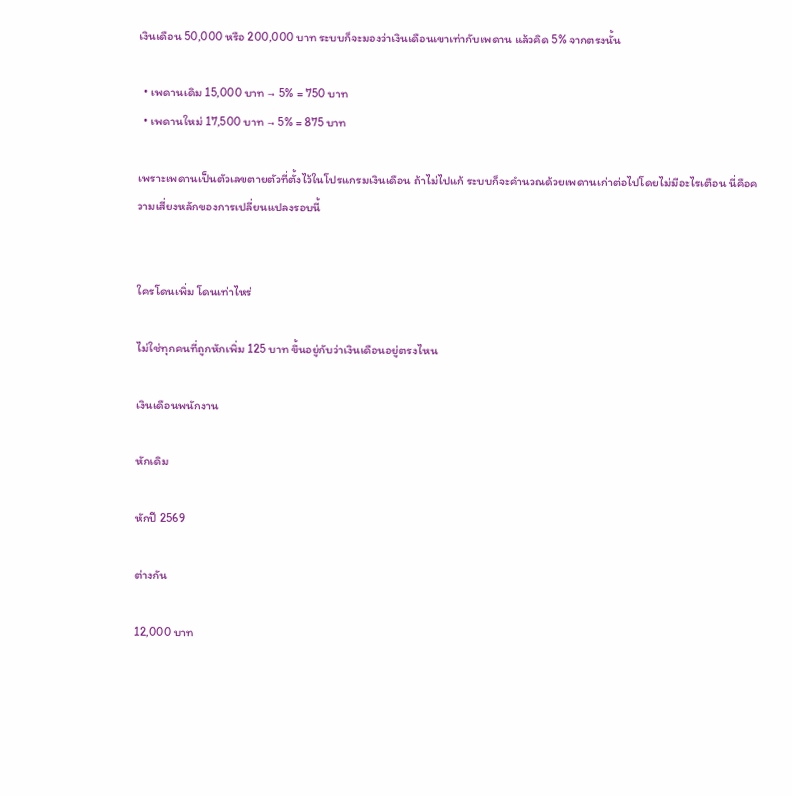เงินเดือน 50,000 หรือ 200,000 บาท ระบบก็จะมองว่าเงินเดือนเขาเท่ากับเพดาน แล้วคิด 5% จากตรงนั้น

  • เพดานเดิม 15,000 บาท → 5% = 750 บาท
  • เพดานใหม่ 17,500 บาท → 5% = 875 บาท

เพราะเพดานเป็นตัวเลขตายตัวที่ตั้งไว้ในโปรแกรมเงินเดือน ถ้าไม่ไปแก้ ระบบก็จะคำนวณด้วยเพดานเก่าต่อไปโดยไม่มีอะไรเตือน นี่คือความเสี่ยงหลักของการเปลี่ยนแปลงรอบนี้


ใครโดนเพิ่ม โดนเท่าไหร่

ไม่ใช่ทุกคนที่ถูกหักเพิ่ม 125 บาท ขึ้นอยู่กับว่าเงินเดือนอยู่ตรงไหน

เงินเดือนพนักงาน

หักเดิม

หักปี 2569

ต่างกัน

12,000 บาท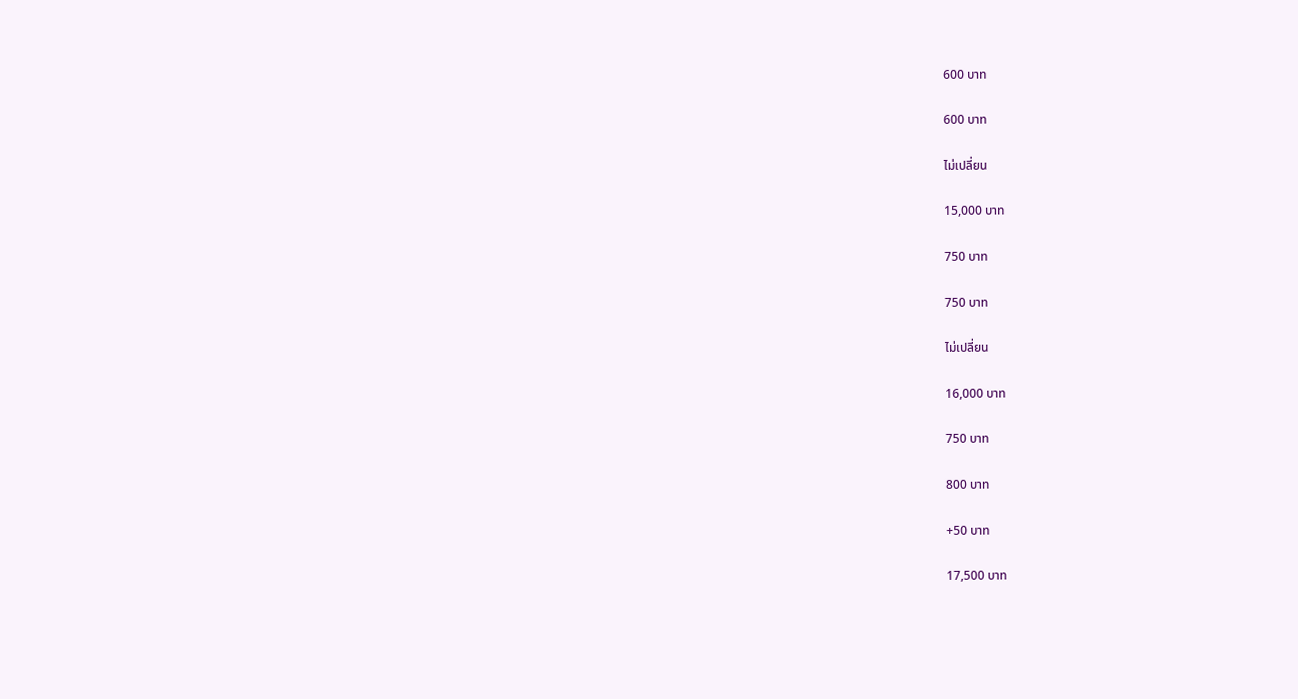600 บาท

600 บาท

ไม่เปลี่ยน

15,000 บาท

750 บาท

750 บาท

ไม่เปลี่ยน

16,000 บาท

750 บาท

800 บาท

+50 บาท

17,500 บาท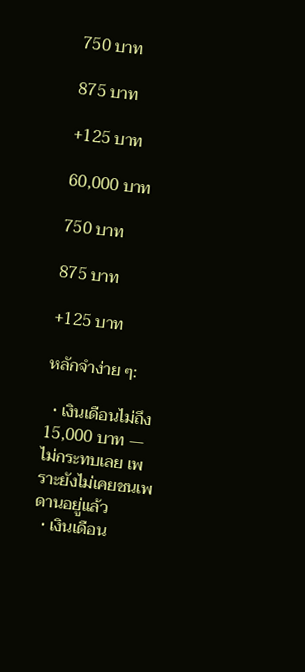750 บาท

875 บาท

+125 บาท

60,000 บาท

750 บาท

875 บาท

+125 บาท

หลักจำง่าย ๆ:

  • เงินเดือนไม่ถึง 15,000 บาท — ไม่กระทบเลย เพราะยังไม่เคยชนเพดานอยู่แล้ว
  • เงินเดือน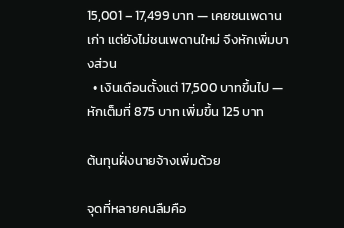15,001 – 17,499 บาท — เคยชนเพดานเก่า แต่ยังไม่ชนเพดานใหม่ จึงหักเพิ่มบางส่วน
  • เงินเดือนตั้งแต่ 17,500 บาทขึ้นไป — หักเต็มที่ 875 บาท เพิ่มขึ้น 125 บาท

ต้นทุนฝั่งนายจ้างเพิ่มด้วย

จุดที่หลายคนลืมคือ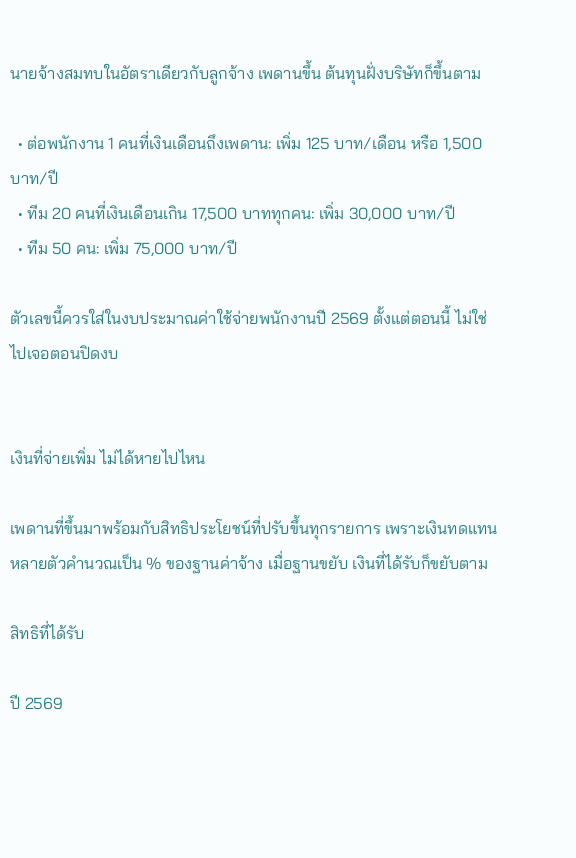นายจ้างสมทบในอัตราเดียวกับลูกจ้าง เพดานขึ้น ต้นทุนฝั่งบริษัทก็ขึ้นตาม

  • ต่อพนักงาน 1 คนที่เงินเดือนถึงเพดาน: เพิ่ม 125 บาท/เดือน หรือ 1,500 บาท/ปี
  • ทีม 20 คนที่เงินเดือนเกิน 17,500 บาททุกคน: เพิ่ม 30,000 บาท/ปี
  • ทีม 50 คน: เพิ่ม 75,000 บาท/ปี

ตัวเลขนี้ควรใส่ในงบประมาณค่าใช้จ่ายพนักงานปี 2569 ตั้งแต่ตอนนี้ ไม่ใช่ไปเจอตอนปิดงบ


เงินที่จ่ายเพิ่ม ไม่ได้หายไปไหน

เพดานที่ขึ้นมาพร้อมกับสิทธิประโยชน์ที่ปรับขึ้นทุกรายการ เพราะเงินทดแทนหลายตัวคำนวณเป็น % ของฐานค่าจ้าง เมื่อฐานขยับ เงินที่ได้รับก็ขยับตาม

สิทธิที่ได้รับ

ปี 2569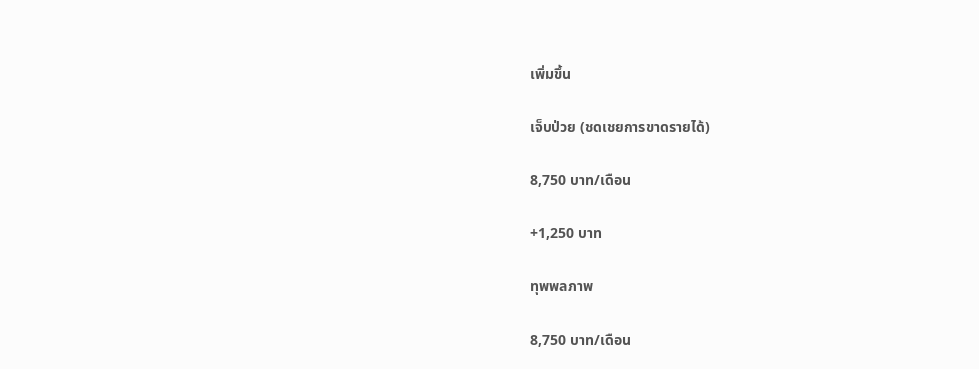เพิ่มขึ้น

เจ็บป่วย (ชดเชยการขาดรายได้)

8,750 บาท/เดือน

+1,250 บาท

ทุพพลภาพ

8,750 บาท/เดือน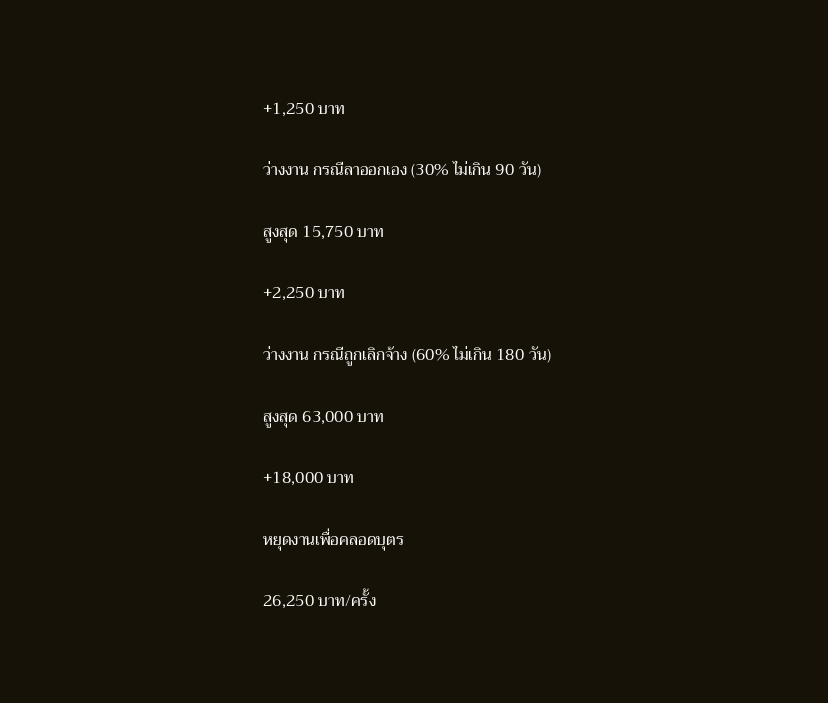+1,250 บาท

ว่างงาน กรณีลาออกเอง (30% ไม่เกิน 90 วัน)

สูงสุด 15,750 บาท

+2,250 บาท

ว่างงาน กรณีถูกเลิกจ้าง (60% ไม่เกิน 180 วัน)

สูงสุด 63,000 บาท

+18,000 บาท

หยุดงานเพื่อคลอดบุตร

26,250 บาท/ครั้ง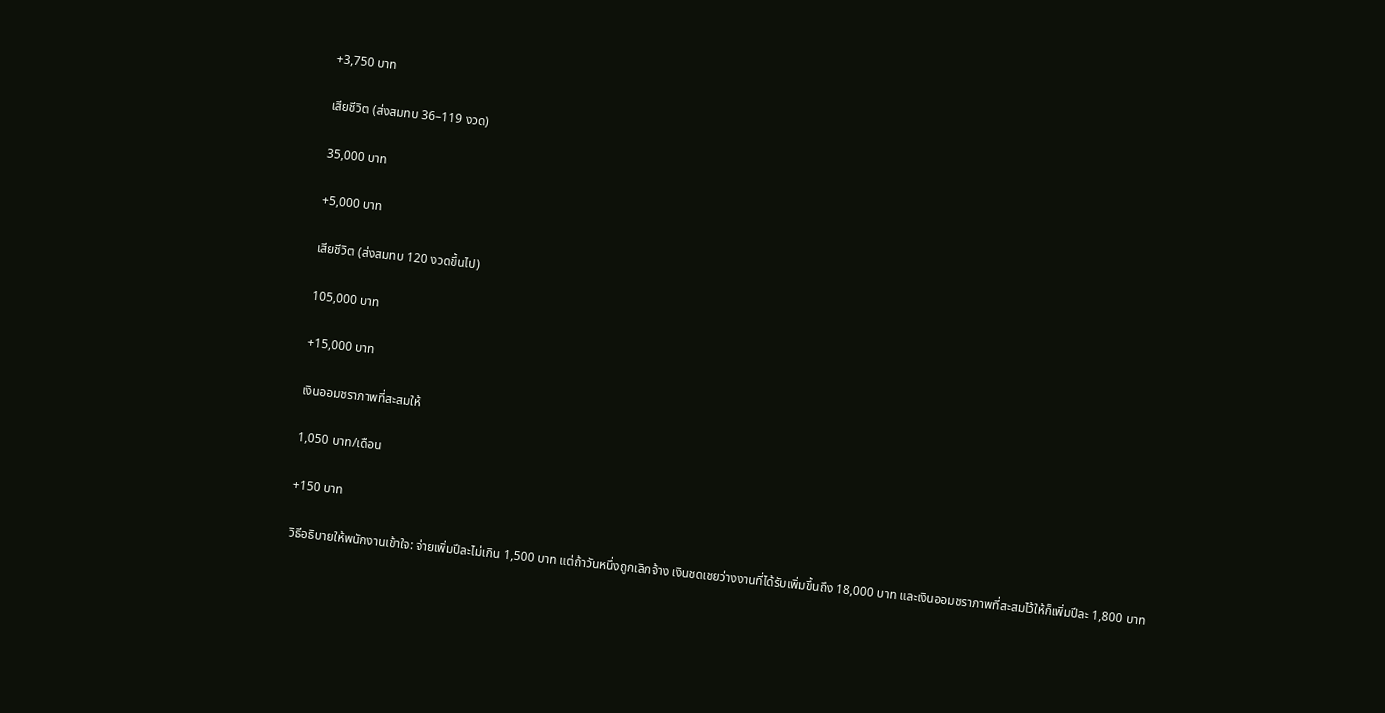+3,750 บาท

เสียชีวิต (ส่งสมทบ 36–119 งวด)

35,000 บาท

+5,000 บาท

เสียชีวิต (ส่งสมทบ 120 งวดขึ้นไป)

105,000 บาท

+15,000 บาท

เงินออมชราภาพที่สะสมให้

1,050 บาท/เดือน

+150 บาท

วิธีอธิบายให้พนักงานเข้าใจ: จ่ายเพิ่มปีละไม่เกิน 1,500 บาท แต่ถ้าวันหนึ่งถูกเลิกจ้าง เงินชดเชยว่างงานที่ได้รับเพิ่มขึ้นถึง 18,000 บาท และเงินออมชราภาพที่สะสมไว้ให้ก็เพิ่มปีละ 1,800 บาท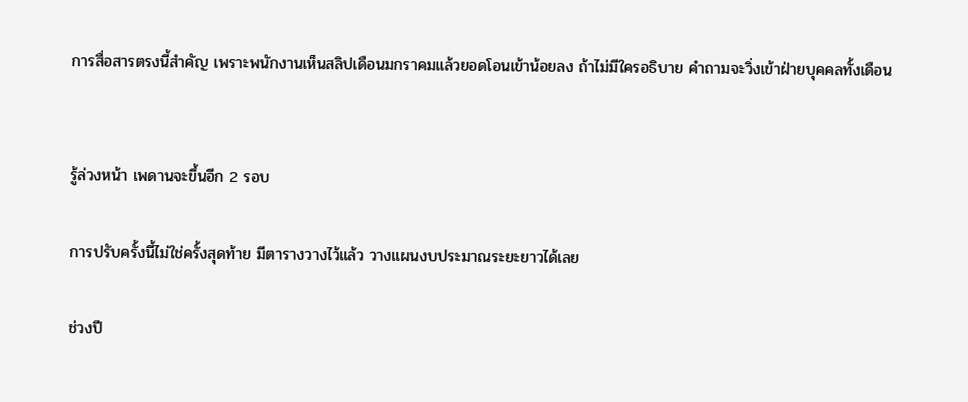การสื่อสารตรงนี้สำคัญ เพราะพนักงานเห็นสลิปเดือนมกราคมแล้วยอดโอนเข้าน้อยลง ถ้าไม่มีใครอธิบาย คำถามจะวิ่งเข้าฝ่ายบุคคลทั้งเดือน


รู้ล่วงหน้า เพดานจะขึ้นอีก 2 รอบ

การปรับครั้งนี้ไม่ใช่ครั้งสุดท้าย มีตารางวางไว้แล้ว วางแผนงบประมาณระยะยาวได้เลย

ช่วงปี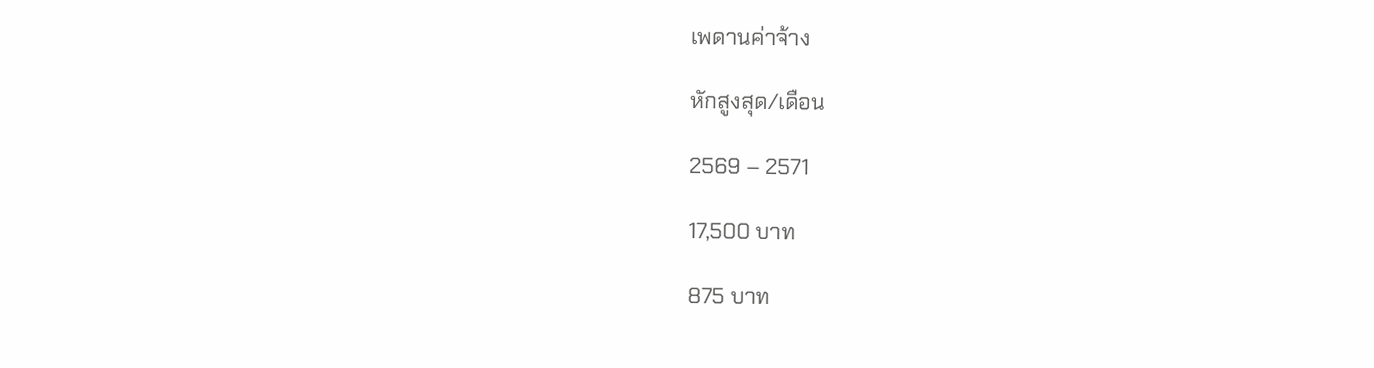เพดานค่าจ้าง

หักสูงสุด/เดือน

2569 – 2571

17,500 บาท

875 บาท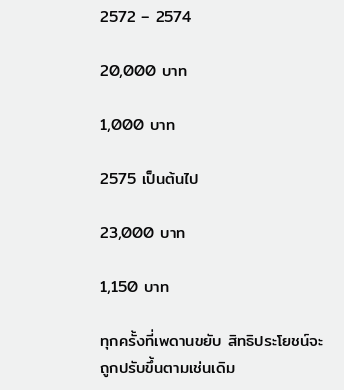2572 – 2574

20,000 บาท

1,000 บาท

2575 เป็นต้นไป

23,000 บาท

1,150 บาท

ทุกครั้งที่เพดานขยับ สิทธิประโยชน์จะถูกปรับขึ้นตามเช่นเดิม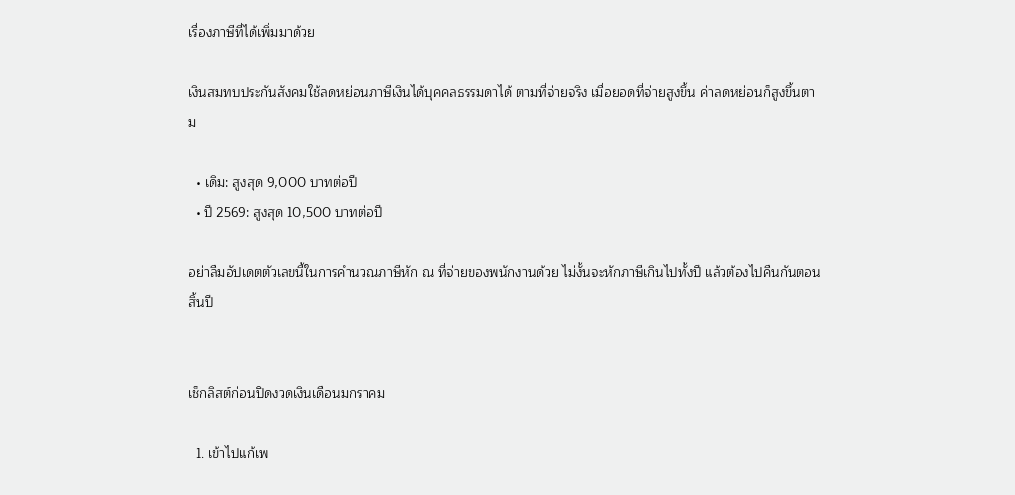เรื่องภาษีที่ได้เพิ่มมาด้วย

เงินสมทบประกันสังคมใช้ลดหย่อนภาษีเงินได้บุคคลธรรมดาได้ ตามที่จ่ายจริง เมื่อยอดที่จ่ายสูงขึ้น ค่าลดหย่อนก็สูงขึ้นตาม

  • เดิม: สูงสุด 9,000 บาทต่อปี
  • ปี 2569: สูงสุด 10,500 บาทต่อปี

อย่าลืมอัปเดตตัวเลขนี้ในการคำนวณภาษีหัก ณ ที่จ่ายของพนักงานด้วย ไม่งั้นจะหักภาษีเกินไปทั้งปี แล้วต้องไปคืนกันตอนสิ้นปี


เช็กลิสต์ก่อนปิดงวดเงินเดือนมกราคม

  1. เข้าไปแก้เพ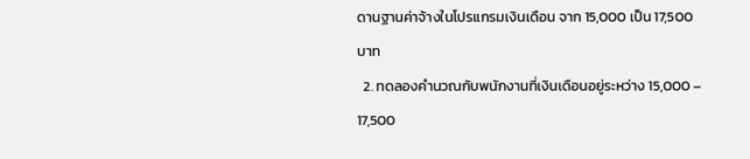ดานฐานค่าจ้างในโปรแกรมเงินเดือน จาก 15,000 เป็น 17,500 บาท
  2. ทดลองคำนวณกับพนักงานที่เงินเดือนอยู่ระหว่าง 15,000 – 17,500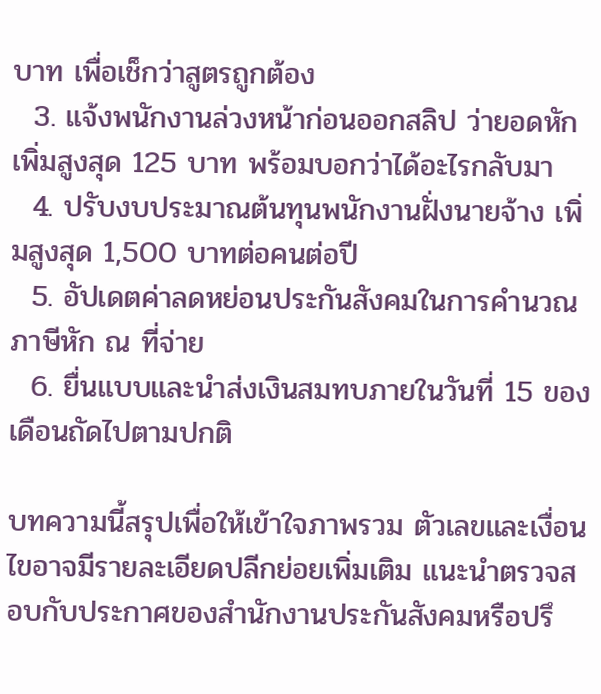บาท เพื่อเช็กว่าสูตรถูกต้อง
  3. แจ้งพนักงานล่วงหน้าก่อนออกสลิป ว่ายอดหักเพิ่มสูงสุด 125 บาท พร้อมบอกว่าได้อะไรกลับมา
  4. ปรับงบประมาณต้นทุนพนักงานฝั่งนายจ้าง เพิ่มสูงสุด 1,500 บาทต่อคนต่อปี
  5. อัปเดตค่าลดหย่อนประกันสังคมในการคำนวณภาษีหัก ณ ที่จ่าย
  6. ยื่นแบบและนำส่งเงินสมทบภายในวันที่ 15 ของเดือนถัดไปตามปกติ

บทความนี้สรุปเพื่อให้เข้าใจภาพรวม ตัวเลขและเงื่อนไขอาจมีรายละเอียดปลีกย่อยเพิ่มเติม แนะนำตรวจสอบกับประกาศของสำนักงานประกันสังคมหรือปรึ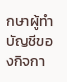กษาผู้ทำบัญชีของกิจกา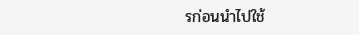รก่อนนำไปใช้